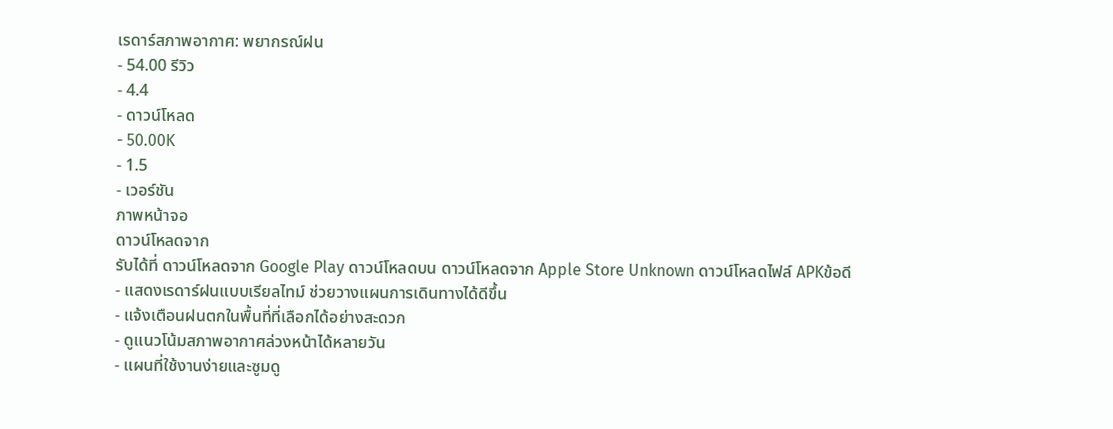เรดาร์สภาพอากาศ: พยากรณ์ฝน
- 54.00 รีวิว
- 4.4
- ดาวน์โหลด
- 50.00K
- 1.5
- เวอร์ชัน
ภาพหน้าจอ
ดาวน์โหลดจาก
รับได้ที่ ดาวน์โหลดจาก Google Play ดาวน์โหลดบน ดาวน์โหลดจาก Apple Store Unknown ดาวน์โหลดไฟล์ APKข้อดี
- แสดงเรดาร์ฝนแบบเรียลไทม์ ช่วยวางแผนการเดินทางได้ดีขึ้น
- แจ้งเตือนฝนตกในพื้นที่ที่เลือกได้อย่างสะดวก
- ดูแนวโน้มสภาพอากาศล่วงหน้าได้หลายวัน
- แผนที่ใช้งานง่ายและซูมดู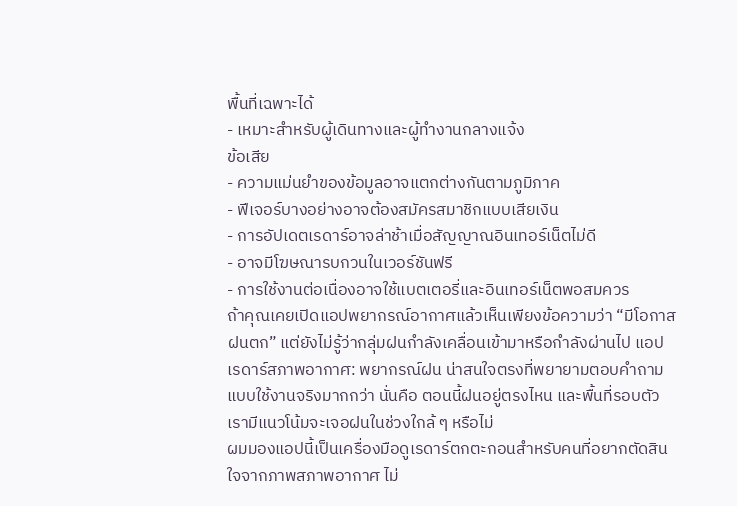พื้นที่เฉพาะได้
- เหมาะสำหรับผู้เดินทางและผู้ทำงานกลางแจ้ง
ข้อเสีย
- ความแม่นยำของข้อมูลอาจแตกต่างกันตามภูมิภาค
- ฟีเจอร์บางอย่างอาจต้องสมัครสมาชิกแบบเสียเงิน
- การอัปเดตเรดาร์อาจล่าช้าเมื่อสัญญาณอินเทอร์เน็ตไม่ดี
- อาจมีโฆษณารบกวนในเวอร์ชันฟรี
- การใช้งานต่อเนื่องอาจใช้แบตเตอรี่และอินเทอร์เน็ตพอสมควร
ถ้าคุณเคยเปิดแอปพยากรณ์อากาศแล้วเห็นเพียงข้อความว่า “มีโอกาสฝนตก” แต่ยังไม่รู้ว่ากลุ่มฝนกำลังเคลื่อนเข้ามาหรือกำลังผ่านไป แอป เรดาร์สภาพอากาศ: พยากรณ์ฝน น่าสนใจตรงที่พยายามตอบคำถามแบบใช้งานจริงมากกว่า นั่นคือ ตอนนี้ฝนอยู่ตรงไหน และพื้นที่รอบตัวเรามีแนวโน้มจะเจอฝนในช่วงใกล้ ๆ หรือไม่
ผมมองแอปนี้เป็นเครื่องมือดูเรดาร์ตกตะกอนสำหรับคนที่อยากตัดสินใจจากภาพสภาพอากาศ ไม่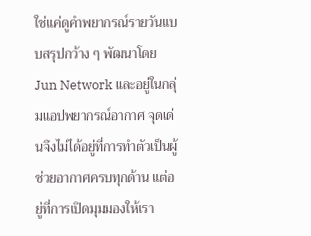ใช่แค่ดูคำพยากรณ์รายวันแบบสรุปกว้าง ๆ พัฒนาโดย Jun Network และอยู่ในกลุ่มแอปพยากรณ์อากาศ จุดเด่นจึงไม่ได้อยู่ที่การทำตัวเป็นผู้ช่วยอากาศครบทุกด้าน แต่อยู่ที่การเปิดมุมมองให้เรา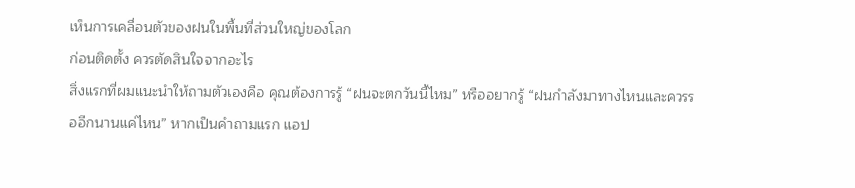เห็นการเคลื่อนตัวของฝนในพื้นที่ส่วนใหญ่ของโลก
ก่อนติดตั้ง ควรตัดสินใจจากอะไร
สิ่งแรกที่ผมแนะนำให้ถามตัวเองคือ คุณต้องการรู้ “ฝนจะตกวันนี้ไหม” หรืออยากรู้ “ฝนกำลังมาทางไหนและควรรออีกนานแค่ไหน” หากเป็นคำถามแรก แอป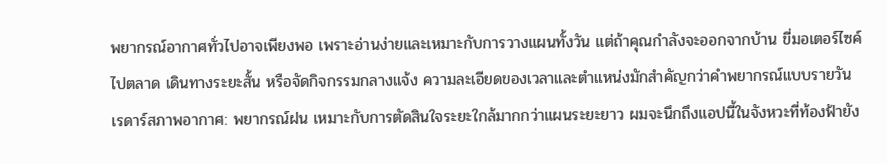พยากรณ์อากาศทั่วไปอาจเพียงพอ เพราะอ่านง่ายและเหมาะกับการวางแผนทั้งวัน แต่ถ้าคุณกำลังจะออกจากบ้าน ขี่มอเตอร์ไซค์ ไปตลาด เดินทางระยะสั้น หรือจัดกิจกรรมกลางแจ้ง ความละเอียดของเวลาและตำแหน่งมักสำคัญกว่าคำพยากรณ์แบบรายวัน
เรดาร์สภาพอากาศ: พยากรณ์ฝน เหมาะกับการตัดสินใจระยะใกล้มากกว่าแผนระยะยาว ผมจะนึกถึงแอปนี้ในจังหวะที่ท้องฟ้ายัง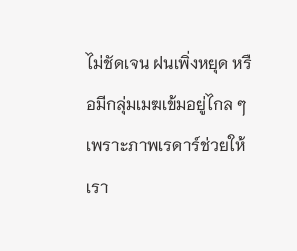ไม่ชัดเจน ฝนเพิ่งหยุด หรือมีกลุ่มเมฆเข้มอยู่ไกล ๆ เพราะภาพเรดาร์ช่วยให้เรา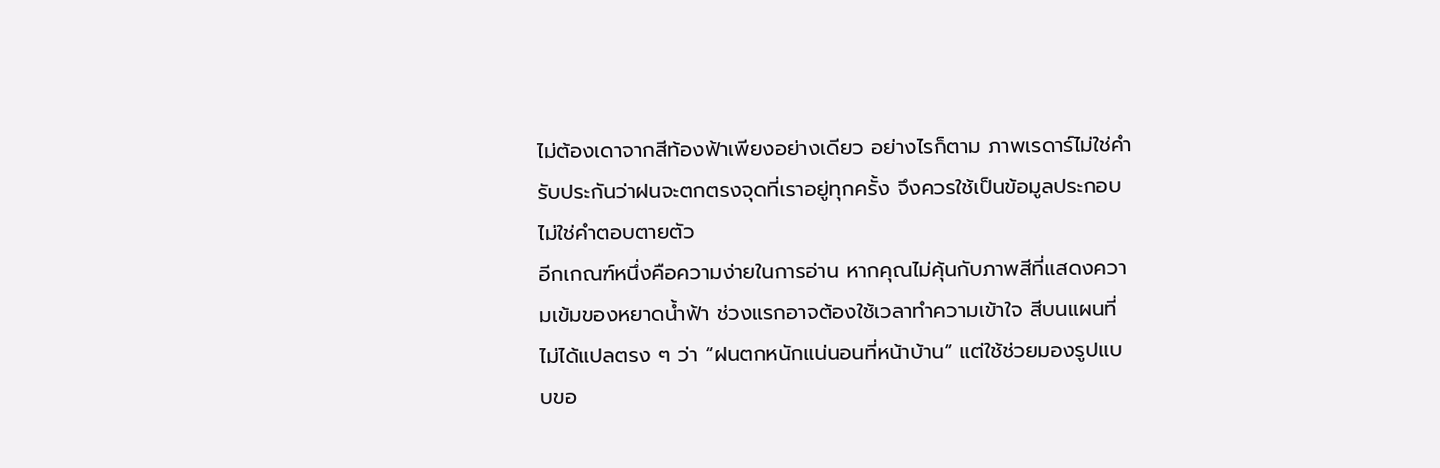ไม่ต้องเดาจากสีท้องฟ้าเพียงอย่างเดียว อย่างไรก็ตาม ภาพเรดาร์ไม่ใช่คำรับประกันว่าฝนจะตกตรงจุดที่เราอยู่ทุกครั้ง จึงควรใช้เป็นข้อมูลประกอบ ไม่ใช่คำตอบตายตัว
อีกเกณฑ์หนึ่งคือความง่ายในการอ่าน หากคุณไม่คุ้นกับภาพสีที่แสดงความเข้มของหยาดน้ำฟ้า ช่วงแรกอาจต้องใช้เวลาทำความเข้าใจ สีบนแผนที่ไม่ได้แปลตรง ๆ ว่า “ฝนตกหนักแน่นอนที่หน้าบ้าน” แต่ใช้ช่วยมองรูปแบบขอ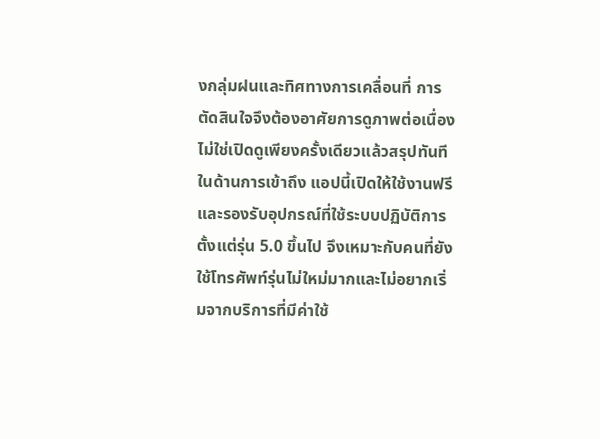งกลุ่มฝนและทิศทางการเคลื่อนที่ การตัดสินใจจึงต้องอาศัยการดูภาพต่อเนื่อง ไม่ใช่เปิดดูเพียงครั้งเดียวแล้วสรุปทันที
ในด้านการเข้าถึง แอปนี้เปิดให้ใช้งานฟรี และรองรับอุปกรณ์ที่ใช้ระบบปฏิบัติการตั้งแต่รุ่น 5.0 ขึ้นไป จึงเหมาะกับคนที่ยังใช้โทรศัพท์รุ่นไม่ใหม่มากและไม่อยากเริ่มจากบริการที่มีค่าใช้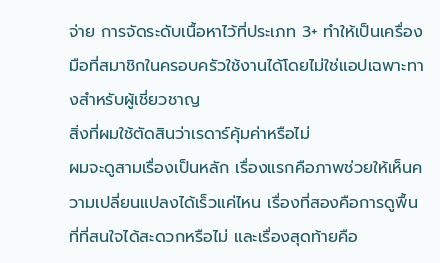จ่าย การจัดระดับเนื้อหาไว้ที่ประเภท 3+ ทำให้เป็นเครื่องมือที่สมาชิกในครอบครัวใช้งานได้โดยไม่ใช่แอปเฉพาะทางสำหรับผู้เชี่ยวชาญ
สิ่งที่ผมใช้ตัดสินว่าเรดาร์คุ้มค่าหรือไม่
ผมจะดูสามเรื่องเป็นหลัก เรื่องแรกคือภาพช่วยให้เห็นความเปลี่ยนแปลงได้เร็วแค่ไหน เรื่องที่สองคือการดูพื้นที่ที่สนใจได้สะดวกหรือไม่ และเรื่องสุดท้ายคือ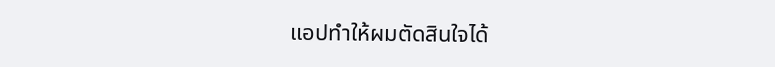แอปทำให้ผมตัดสินใจได้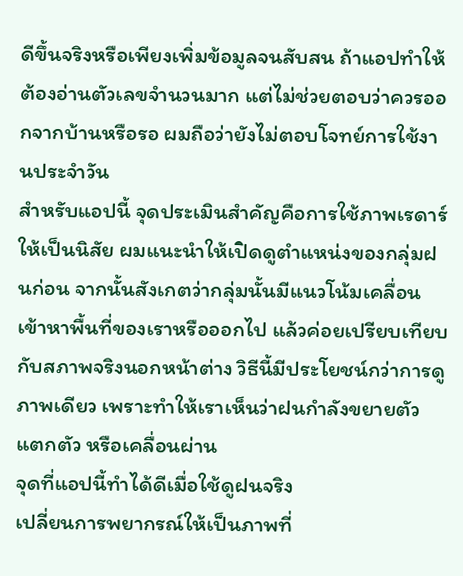ดีขึ้นจริงหรือเพียงเพิ่มข้อมูลจนสับสน ถ้าแอปทำให้ต้องอ่านตัวเลขจำนวนมาก แต่ไม่ช่วยตอบว่าควรออกจากบ้านหรือรอ ผมถือว่ายังไม่ตอบโจทย์การใช้งานประจำวัน
สำหรับแอปนี้ จุดประเมินสำคัญคือการใช้ภาพเรดาร์ให้เป็นนิสัย ผมแนะนำให้เปิดดูตำแหน่งของกลุ่มฝนก่อน จากนั้นสังเกตว่ากลุ่มนั้นมีแนวโน้มเคลื่อนเข้าหาพื้นที่ของเราหรือออกไป แล้วค่อยเปรียบเทียบกับสภาพจริงนอกหน้าต่าง วิธีนี้มีประโยชน์กว่าการดูภาพเดียว เพราะทำให้เราเห็นว่าฝนกำลังขยายตัว แตกตัว หรือเคลื่อนผ่าน
จุดที่แอปนี้ทำได้ดีเมื่อใช้ดูฝนจริง
เปลี่ยนการพยากรณ์ให้เป็นภาพที่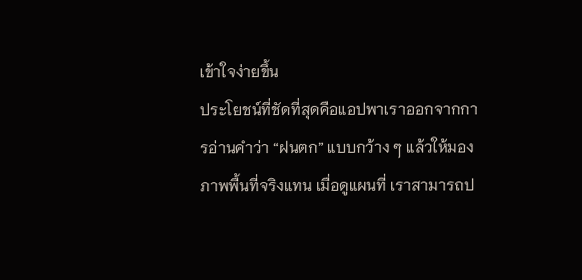เข้าใจง่ายขึ้น
ประโยชน์ที่ชัดที่สุดคือแอปพาเราออกจากการอ่านคำว่า “ฝนตก” แบบกว้าง ๆ แล้วให้มองภาพพื้นที่จริงแทน เมื่อดูแผนที่ เราสามารถป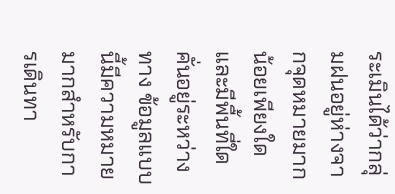ระเมินได้ว่ากลุ่มฝนอยู่ห่างจากจุดหมายมากน้อยเพียงใด และมีพื้นที่ใดคั่นอยู่ระหว่างทาง ข้อมูลแบบนี้มีความหมายมากสำหรับการเดินทา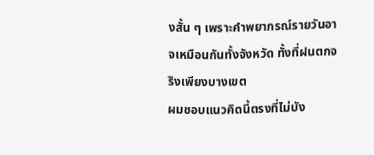งสั้น ๆ เพราะคำพยากรณ์รายวันอาจเหมือนกันทั้งจังหวัด ทั้งที่ฝนตกจริงเพียงบางเขต
ผมชอบแนวคิดนี้ตรงที่ไม่บัง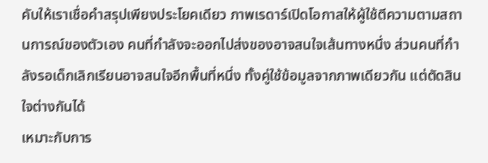คับให้เราเชื่อคำสรุปเพียงประโยคเดียว ภาพเรดาร์เปิดโอกาสให้ผู้ใช้ตีความตามสถานการณ์ของตัวเอง คนที่กำลังจะออกไปส่งของอาจสนใจเส้นทางหนึ่ง ส่วนคนที่กำลังรอเด็กเลิกเรียนอาจสนใจอีกพื้นที่หนึ่ง ทั้งคู่ใช้ข้อมูลจากภาพเดียวกัน แต่ตัดสินใจต่างกันได้
เหมาะกับการ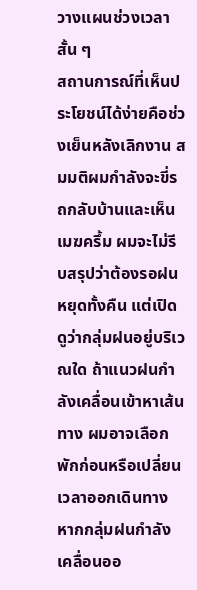วางแผนช่วงเวลาสั้น ๆ
สถานการณ์ที่เห็นประโยชน์ได้ง่ายคือช่วงเย็นหลังเลิกงาน สมมติผมกำลังจะขี่รถกลับบ้านและเห็นเมฆครึ้ม ผมจะไม่รีบสรุปว่าต้องรอฝนหยุดทั้งคืน แต่เปิดดูว่ากลุ่มฝนอยู่บริเวณใด ถ้าแนวฝนกำลังเคลื่อนเข้าหาเส้นทาง ผมอาจเลือกพักก่อนหรือเปลี่ยนเวลาออกเดินทาง หากกลุ่มฝนกำลังเคลื่อนออ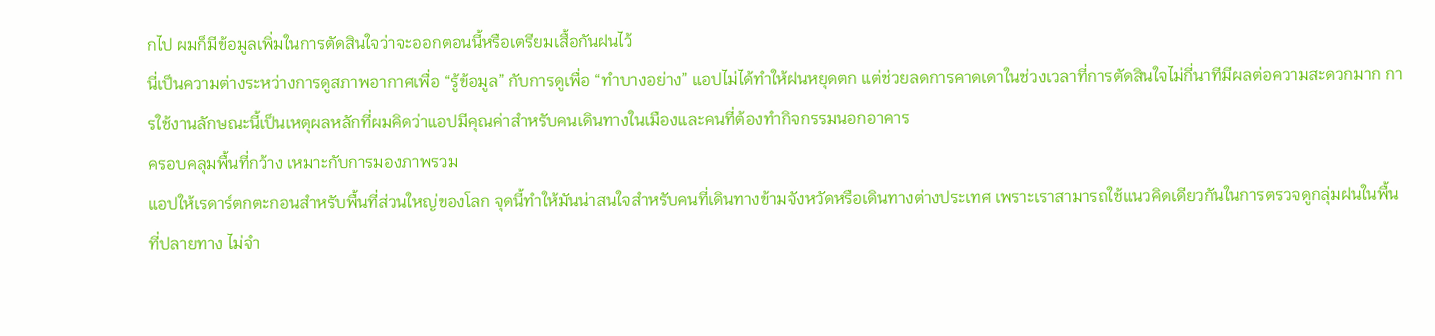กไป ผมก็มีข้อมูลเพิ่มในการตัดสินใจว่าจะออกตอนนี้หรือเตรียมเสื้อกันฝนไว้
นี่เป็นความต่างระหว่างการดูสภาพอากาศเพื่อ “รู้ข้อมูล” กับการดูเพื่อ “ทำบางอย่าง” แอปไม่ได้ทำให้ฝนหยุดตก แต่ช่วยลดการคาดเดาในช่วงเวลาที่การตัดสินใจไม่กี่นาทีมีผลต่อความสะดวกมาก การใช้งานลักษณะนี้เป็นเหตุผลหลักที่ผมคิดว่าแอปมีคุณค่าสำหรับคนเดินทางในเมืองและคนที่ต้องทำกิจกรรมนอกอาคาร
ครอบคลุมพื้นที่กว้าง เหมาะกับการมองภาพรวม
แอปให้เรดาร์ตกตะกอนสำหรับพื้นที่ส่วนใหญ่ของโลก จุดนี้ทำให้มันน่าสนใจสำหรับคนที่เดินทางข้ามจังหวัดหรือเดินทางต่างประเทศ เพราะเราสามารถใช้แนวคิดเดียวกันในการตรวจดูกลุ่มฝนในพื้นที่ปลายทาง ไม่จำ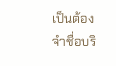เป็นต้องจำชื่อบริ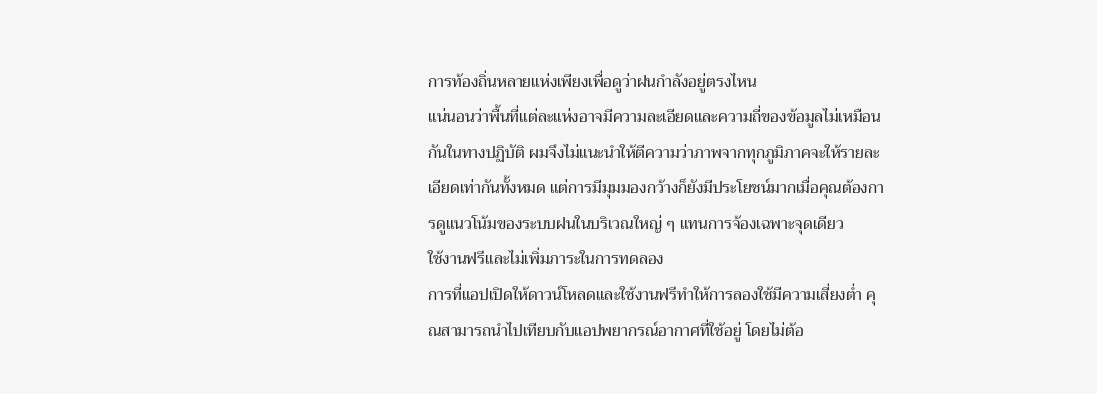การท้องถิ่นหลายแห่งเพียงเพื่อดูว่าฝนกำลังอยู่ตรงไหน
แน่นอนว่าพื้นที่แต่ละแห่งอาจมีความละเอียดและความถี่ของข้อมูลไม่เหมือนกันในทางปฏิบัติ ผมจึงไม่แนะนำให้ตีความว่าภาพจากทุกภูมิภาคจะให้รายละเอียดเท่ากันทั้งหมด แต่การมีมุมมองกว้างก็ยังมีประโยชน์มากเมื่อคุณต้องการดูแนวโน้มของระบบฝนในบริเวณใหญ่ ๆ แทนการจ้องเฉพาะจุดเดียว
ใช้งานฟรีและไม่เพิ่มภาระในการทดลอง
การที่แอปเปิดให้ดาวน์โหลดและใช้งานฟรีทำให้การลองใช้มีความเสี่ยงต่ำ คุณสามารถนำไปเทียบกับแอปพยากรณ์อากาศที่ใช้อยู่ โดยไม่ต้อ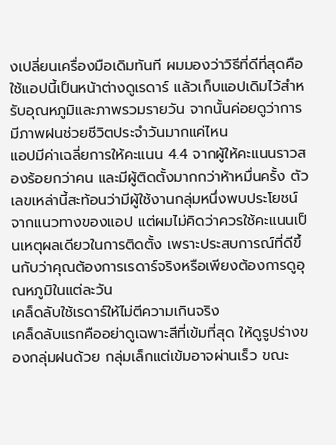งเปลี่ยนเครื่องมือเดิมทันที ผมมองว่าวิธีที่ดีที่สุดคือใช้แอปนี้เป็นหน้าต่างดูเรดาร์ แล้วเก็บแอปเดิมไว้สำหรับอุณหภูมิและภาพรวมรายวัน จากนั้นค่อยดูว่าการมีภาพฝนช่วยชีวิตประจำวันมากแค่ไหน
แอปมีค่าเฉลี่ยการให้คะแนน 4.4 จากผู้ให้คะแนนราวสองร้อยกว่าคน และมีผู้ติดตั้งมากกว่าห้าหมื่นครั้ง ตัวเลขเหล่านี้สะท้อนว่ามีผู้ใช้งานกลุ่มหนึ่งพบประโยชน์จากแนวทางของแอป แต่ผมไม่คิดว่าควรใช้คะแนนเป็นเหตุผลเดียวในการติดตั้ง เพราะประสบการณ์ที่ดีขึ้นกับว่าคุณต้องการเรดาร์จริงหรือเพียงต้องการดูอุณหภูมิในแต่ละวัน
เคล็ดลับใช้เรดาร์ให้ไม่ตีความเกินจริง
เคล็ดลับแรกคืออย่าดูเฉพาะสีที่เข้มที่สุด ให้ดูรูปร่างของกลุ่มฝนด้วย กลุ่มเล็กแต่เข้มอาจผ่านเร็ว ขณะ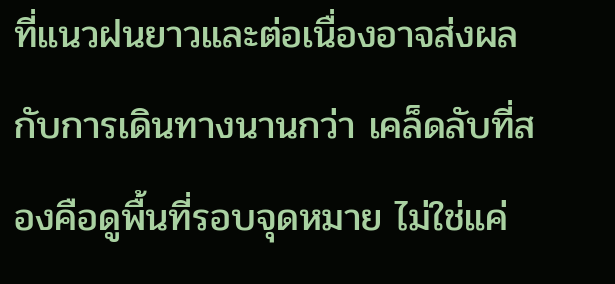ที่แนวฝนยาวและต่อเนื่องอาจส่งผลกับการเดินทางนานกว่า เคล็ดลับที่สองคือดูพื้นที่รอบจุดหมาย ไม่ใช่แค่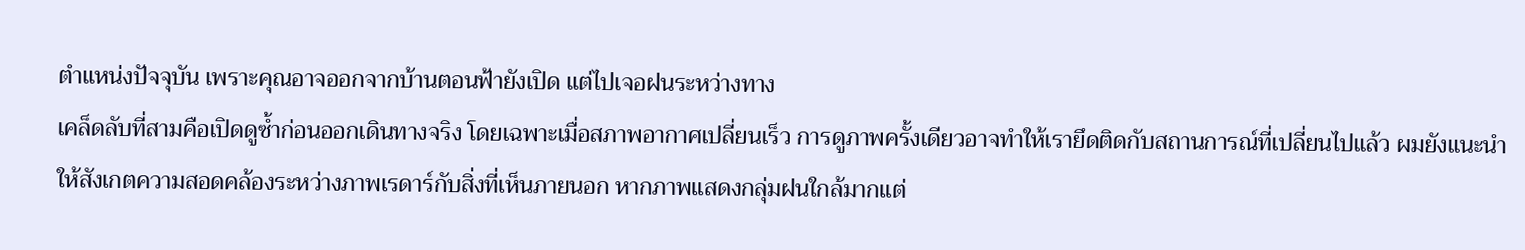ตำแหน่งปัจจุบัน เพราะคุณอาจออกจากบ้านตอนฟ้ายังเปิด แต่ไปเจอฝนระหว่างทาง
เคล็ดลับที่สามคือเปิดดูซ้ำก่อนออกเดินทางจริง โดยเฉพาะเมื่อสภาพอากาศเปลี่ยนเร็ว การดูภาพครั้งเดียวอาจทำให้เรายึดติดกับสถานการณ์ที่เปลี่ยนไปแล้ว ผมยังแนะนำให้สังเกตความสอดคล้องระหว่างภาพเรดาร์กับสิ่งที่เห็นภายนอก หากภาพแสดงกลุ่มฝนใกล้มากแต่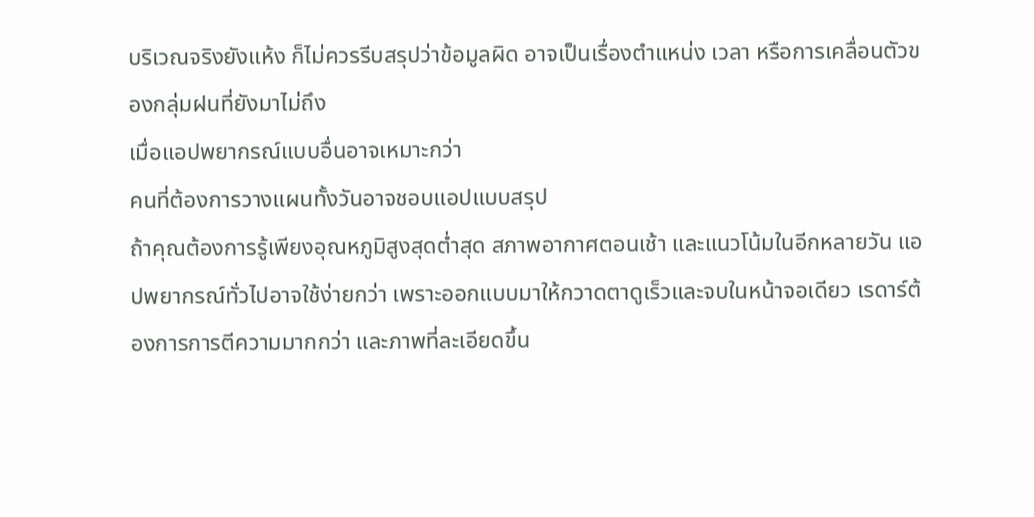บริเวณจริงยังแห้ง ก็ไม่ควรรีบสรุปว่าข้อมูลผิด อาจเป็นเรื่องตำแหน่ง เวลา หรือการเคลื่อนตัวของกลุ่มฝนที่ยังมาไม่ถึง
เมื่อแอปพยากรณ์แบบอื่นอาจเหมาะกว่า
คนที่ต้องการวางแผนทั้งวันอาจชอบแอปแบบสรุป
ถ้าคุณต้องการรู้เพียงอุณหภูมิสูงสุดต่ำสุด สภาพอากาศตอนเช้า และแนวโน้มในอีกหลายวัน แอปพยากรณ์ทั่วไปอาจใช้ง่ายกว่า เพราะออกแบบมาให้กวาดตาดูเร็วและจบในหน้าจอเดียว เรดาร์ต้องการการตีความมากกว่า และภาพที่ละเอียดขึ้น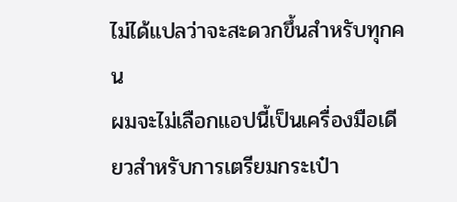ไม่ได้แปลว่าจะสะดวกขึ้นสำหรับทุกคน
ผมจะไม่เลือกแอปนี้เป็นเครื่องมือเดียวสำหรับการเตรียมกระเป๋า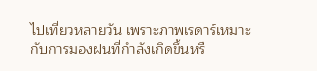ไปเที่ยวหลายวัน เพราะภาพเรดาร์เหมาะกับการมองฝนที่กำลังเกิดขึ้นหรื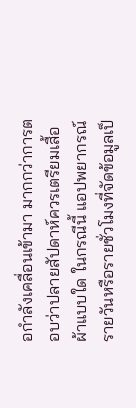อกำลังเคลื่อนเข้ามา มากกว่าการตอบว่าปลายสัปดาห์ควรเตรียมเสื้อผ้าแบบใด ในกรณีนี้ แอปพยากรณ์รายวันหรือรายชั่วโมงที่จัดข้อมูลเป็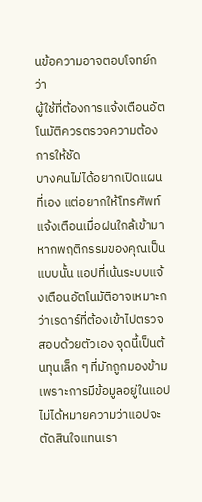นข้อความอาจตอบโจทย์กว่า
ผู้ใช้ที่ต้องการแจ้งเตือนอัตโนมัติควรตรวจความต้องการให้ชัด
บางคนไม่ได้อยากเปิดแผนที่เอง แต่อยากให้โทรศัพท์แจ้งเตือนเมื่อฝนใกล้เข้ามา หากพฤติกรรมของคุณเป็นแบบนั้น แอปที่เน้นระบบแจ้งเตือนอัตโนมัติอาจเหมาะกว่าเรดาร์ที่ต้องเข้าไปตรวจสอบด้วยตัวเอง จุดนี้เป็นต้นทุนเล็ก ๆ ที่มักถูกมองข้าม เพราะการมีข้อมูลอยู่ในแอปไม่ได้หมายความว่าแอปจะตัดสินใจแทนเรา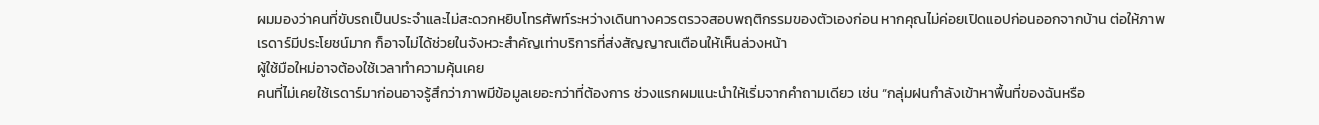ผมมองว่าคนที่ขับรถเป็นประจำและไม่สะดวกหยิบโทรศัพท์ระหว่างเดินทางควรตรวจสอบพฤติกรรมของตัวเองก่อน หากคุณไม่ค่อยเปิดแอปก่อนออกจากบ้าน ต่อให้ภาพเรดาร์มีประโยชน์มาก ก็อาจไม่ได้ช่วยในจังหวะสำคัญเท่าบริการที่ส่งสัญญาณเตือนให้เห็นล่วงหน้า
ผู้ใช้มือใหม่อาจต้องใช้เวลาทำความคุ้นเคย
คนที่ไม่เคยใช้เรดาร์มาก่อนอาจรู้สึกว่าภาพมีข้อมูลเยอะกว่าที่ต้องการ ช่วงแรกผมแนะนำให้เริ่มจากคำถามเดียว เช่น “กลุ่มฝนกำลังเข้าหาพื้นที่ของฉันหรือ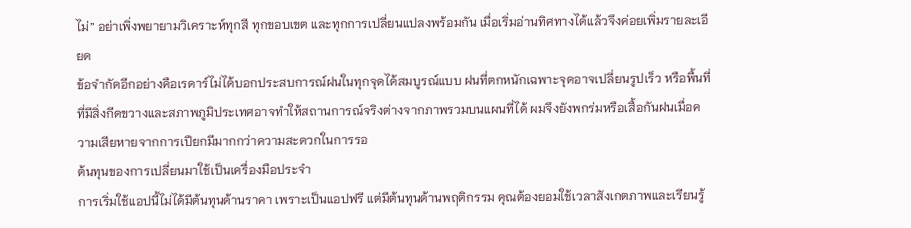ไม่” อย่าเพิ่งพยายามวิเคราะห์ทุกสี ทุกขอบเขต และทุกการเปลี่ยนแปลงพร้อมกัน เมื่อเริ่มอ่านทิศทางได้แล้วจึงค่อยเพิ่มรายละเอียด
ข้อจำกัดอีกอย่างคือเรดาร์ไม่ได้บอกประสบการณ์ฝนในทุกจุดได้สมบูรณ์แบบ ฝนที่ตกหนักเฉพาะจุดอาจเปลี่ยนรูปเร็ว หรือพื้นที่ที่มีสิ่งกีดขวางและสภาพภูมิประเทศอาจทำให้สถานการณ์จริงต่างจากภาพรวมบนแผนที่ได้ ผมจึงยังพกร่มหรือเสื้อกันฝนเมื่อความเสียหายจากการเปียกมีมากกว่าความสะดวกในการรอ
ต้นทุนของการเปลี่ยนมาใช้เป็นเครื่องมือประจำ
การเริ่มใช้แอปนี้ไม่ได้มีต้นทุนด้านราคา เพราะเป็นแอปฟรี แต่มีต้นทุนด้านพฤติกรรม คุณต้องยอมใช้เวลาสังเกตภาพและเรียนรู้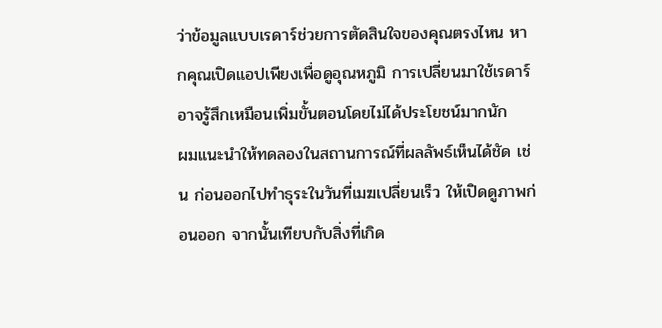ว่าข้อมูลแบบเรดาร์ช่วยการตัดสินใจของคุณตรงไหน หากคุณเปิดแอปเพียงเพื่อดูอุณหภูมิ การเปลี่ยนมาใช้เรดาร์อาจรู้สึกเหมือนเพิ่มขั้นตอนโดยไม่ได้ประโยชน์มากนัก
ผมแนะนำให้ทดลองในสถานการณ์ที่ผลลัพธ์เห็นได้ชัด เช่น ก่อนออกไปทำธุระในวันที่เมฆเปลี่ยนเร็ว ให้เปิดดูภาพก่อนออก จากนั้นเทียบกับสิ่งที่เกิด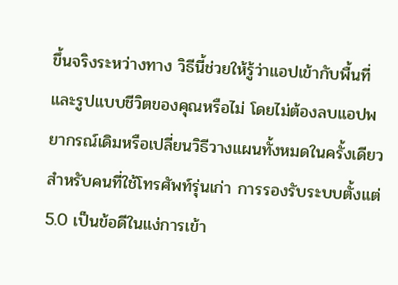ขึ้นจริงระหว่างทาง วิธีนี้ช่วยให้รู้ว่าแอปเข้ากับพื้นที่และรูปแบบชีวิตของคุณหรือไม่ โดยไม่ต้องลบแอปพยากรณ์เดิมหรือเปลี่ยนวิธีวางแผนทั้งหมดในครั้งเดียว
สำหรับคนที่ใช้โทรศัพท์รุ่นเก่า การรองรับระบบตั้งแต่ 5.0 เป็นข้อดีในแง่การเข้า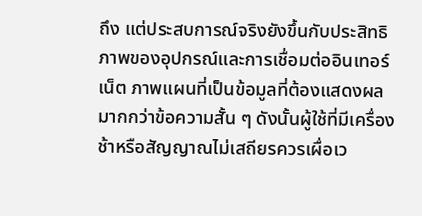ถึง แต่ประสบการณ์จริงยังขึ้นกับประสิทธิภาพของอุปกรณ์และการเชื่อมต่ออินเทอร์เน็ต ภาพแผนที่เป็นข้อมูลที่ต้องแสดงผลมากกว่าข้อความสั้น ๆ ดังนั้นผู้ใช้ที่มีเครื่องช้าหรือสัญญาณไม่เสถียรควรเผื่อเว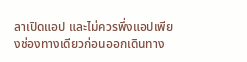ลาเปิดแอป และไม่ควรพึ่งแอปเพียงช่องทางเดียวก่อนออกเดินทาง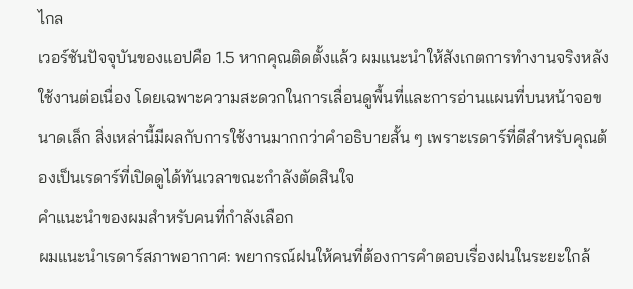ไกล
เวอร์ชันปัจจุบันของแอปคือ 1.5 หากคุณติดตั้งแล้ว ผมแนะนำให้สังเกตการทำงานจริงหลังใช้งานต่อเนื่อง โดยเฉพาะความสะดวกในการเลื่อนดูพื้นที่และการอ่านแผนที่บนหน้าจอขนาดเล็ก สิ่งเหล่านี้มีผลกับการใช้งานมากกว่าคำอธิบายสั้น ๆ เพราะเรดาร์ที่ดีสำหรับคุณต้องเป็นเรดาร์ที่เปิดดูได้ทันเวลาขณะกำลังตัดสินใจ
คำแนะนำของผมสำหรับคนที่กำลังเลือก
ผมแนะนำเรดาร์สภาพอากาศ: พยากรณ์ฝนให้คนที่ต้องการคำตอบเรื่องฝนในระยะใกล้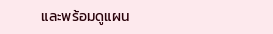และพร้อมดูแผน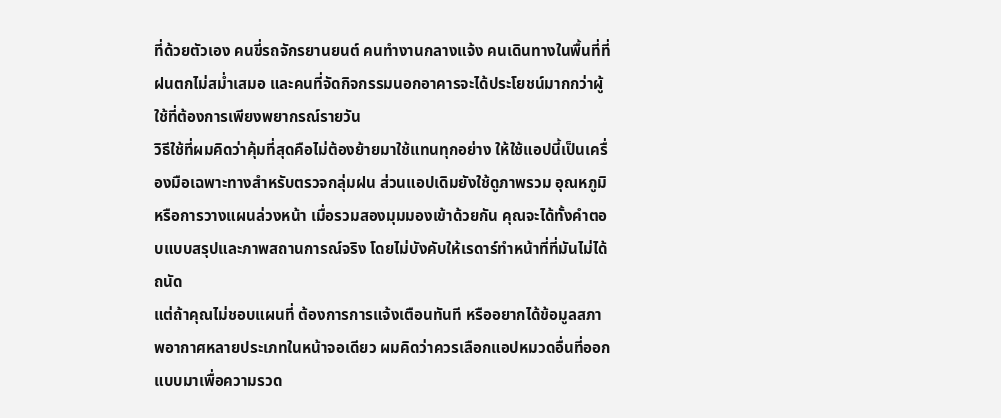ที่ด้วยตัวเอง คนขี่รถจักรยานยนต์ คนทำงานกลางแจ้ง คนเดินทางในพื้นที่ที่ฝนตกไม่สม่ำเสมอ และคนที่จัดกิจกรรมนอกอาคารจะได้ประโยชน์มากกว่าผู้ใช้ที่ต้องการเพียงพยากรณ์รายวัน
วิธีใช้ที่ผมคิดว่าคุ้มที่สุดคือไม่ต้องย้ายมาใช้แทนทุกอย่าง ให้ใช้แอปนี้เป็นเครื่องมือเฉพาะทางสำหรับตรวจกลุ่มฝน ส่วนแอปเดิมยังใช้ดูภาพรวม อุณหภูมิ หรือการวางแผนล่วงหน้า เมื่อรวมสองมุมมองเข้าด้วยกัน คุณจะได้ทั้งคำตอบแบบสรุปและภาพสถานการณ์จริง โดยไม่บังคับให้เรดาร์ทำหน้าที่ที่มันไม่ได้ถนัด
แต่ถ้าคุณไม่ชอบแผนที่ ต้องการการแจ้งเตือนทันที หรืออยากได้ข้อมูลสภาพอากาศหลายประเภทในหน้าจอเดียว ผมคิดว่าควรเลือกแอปหมวดอื่นที่ออกแบบมาเพื่อความรวด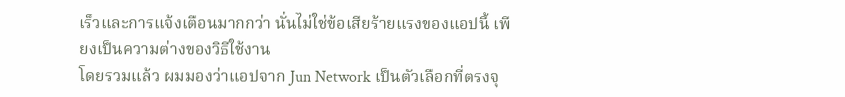เร็วและการแจ้งเตือนมากกว่า นั่นไม่ใช่ข้อเสียร้ายแรงของแอปนี้ เพียงเป็นความต่างของวิธีใช้งาน
โดยรวมแล้ว ผมมองว่าแอปจาก Jun Network เป็นตัวเลือกที่ตรงจุ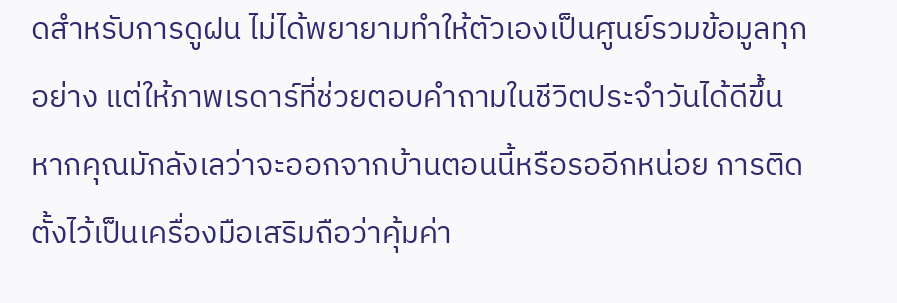ดสำหรับการดูฝน ไม่ได้พยายามทำให้ตัวเองเป็นศูนย์รวมข้อมูลทุกอย่าง แต่ให้ภาพเรดาร์ที่ช่วยตอบคำถามในชีวิตประจำวันได้ดีขึ้น หากคุณมักลังเลว่าจะออกจากบ้านตอนนี้หรือรออีกหน่อย การติดตั้งไว้เป็นเครื่องมือเสริมถือว่าคุ้มค่า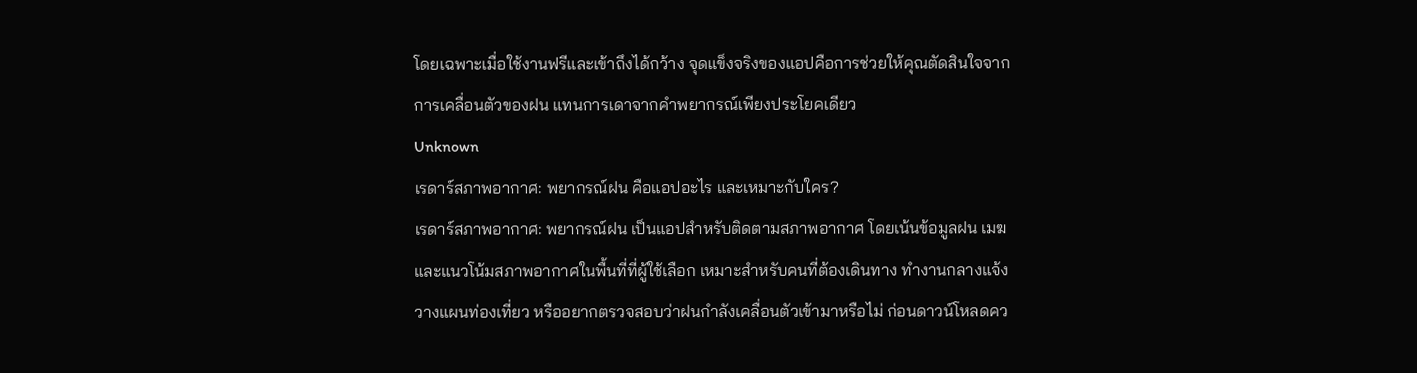โดยเฉพาะเมื่อใช้งานฟรีและเข้าถึงได้กว้าง จุดแข็งจริงของแอปคือการช่วยให้คุณตัดสินใจจากการเคลื่อนตัวของฝน แทนการเดาจากคำพยากรณ์เพียงประโยคเดียว
Unknown
เรดาร์สภาพอากาศ: พยากรณ์ฝน คือแอปอะไร และเหมาะกับใคร?
เรดาร์สภาพอากาศ: พยากรณ์ฝน เป็นแอปสำหรับติดตามสภาพอากาศ โดยเน้นข้อมูลฝน เมฆ และแนวโน้มสภาพอากาศในพื้นที่ที่ผู้ใช้เลือก เหมาะสำหรับคนที่ต้องเดินทาง ทำงานกลางแจ้ง วางแผนท่องเที่ยว หรืออยากตรวจสอบว่าฝนกำลังเคลื่อนตัวเข้ามาหรือไม่ ก่อนดาวน์โหลดคว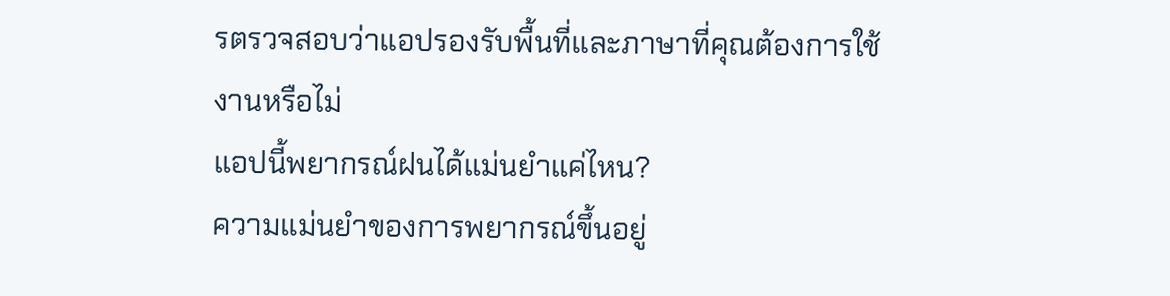รตรวจสอบว่าแอปรองรับพื้นที่และภาษาที่คุณต้องการใช้งานหรือไม่
แอปนี้พยากรณ์ฝนได้แม่นยำแค่ไหน?
ความแม่นยำของการพยากรณ์ขึ้นอยู่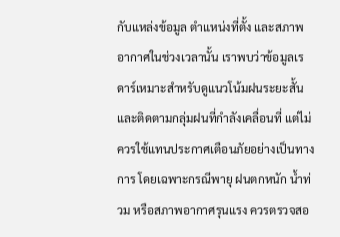กับแหล่งข้อมูล ตำแหน่งที่ตั้ง และสภาพอากาศในช่วงเวลานั้น เราพบว่าข้อมูลเรดาร์เหมาะสำหรับดูแนวโน้มฝนระยะสั้นและติดตามกลุ่มฝนที่กำลังเคลื่อนที่ แต่ไม่ควรใช้แทนประกาศเตือนภัยอย่างเป็นทางการ โดยเฉพาะกรณีพายุ ฝนตกหนัก น้ำท่วม หรือสภาพอากาศรุนแรง ควรตรวจสอ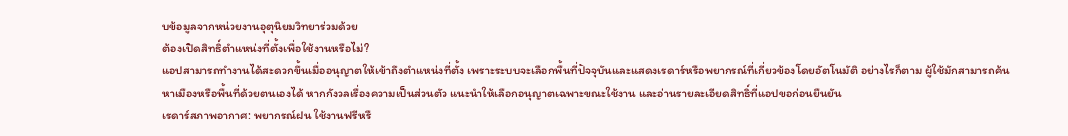บข้อมูลจากหน่วยงานอุตุนิยมวิทยาร่วมด้วย
ต้องเปิดสิทธิ์ตำแหน่งที่ตั้งเพื่อใช้งานหรือไม่?
แอปสามารถทำงานได้สะดวกขึ้นเมื่ออนุญาตให้เข้าถึงตำแหน่งที่ตั้ง เพราะระบบจะเลือกพื้นที่ปัจจุบันและแสดงเรดาร์หรือพยากรณ์ที่เกี่ยวข้องโดยอัตโนมัติ อย่างไรก็ตาม ผู้ใช้มักสามารถค้นหาเมืองหรือพื้นที่ด้วยตนเองได้ หากกังวลเรื่องความเป็นส่วนตัว แนะนำให้เลือกอนุญาตเฉพาะขณะใช้งาน และอ่านรายละเอียดสิทธิ์ที่แอปขอก่อนยืนยัน
เรดาร์สภาพอากาศ: พยากรณ์ฝน ใช้งานฟรีหรื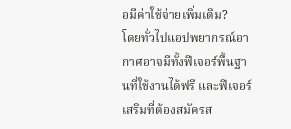อมีค่าใช้จ่ายเพิ่มเติม?
โดยทั่วไปแอปพยากรณ์อากาศอาจมีทั้งฟีเจอร์พื้นฐานที่ใช้งานได้ฟรี และฟีเจอร์เสริมที่ต้องสมัครส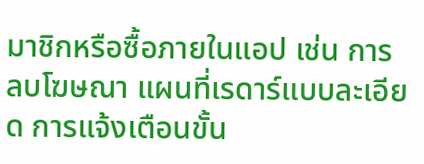มาชิกหรือซื้อภายในแอป เช่น การลบโฆษณา แผนที่เรดาร์แบบละเอียด การแจ้งเตือนขั้น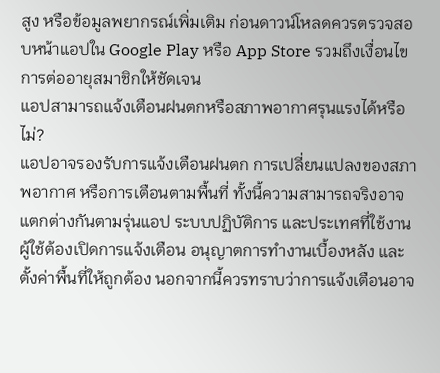สูง หรือข้อมูลพยากรณ์เพิ่มเติม ก่อนดาวน์โหลดควรตรวจสอบหน้าแอปใน Google Play หรือ App Store รวมถึงเงื่อนไขการต่ออายุสมาชิกให้ชัดเจน
แอปสามารถแจ้งเตือนฝนตกหรือสภาพอากาศรุนแรงได้หรือไม่?
แอปอาจรองรับการแจ้งเตือนฝนตก การเปลี่ยนแปลงของสภาพอากาศ หรือการเตือนตามพื้นที่ ทั้งนี้ความสามารถจริงอาจแตกต่างกันตามรุ่นแอป ระบบปฏิบัติการ และประเทศที่ใช้งาน ผู้ใช้ต้องเปิดการแจ้งเตือน อนุญาตการทำงานเบื้องหลัง และตั้งค่าพื้นที่ให้ถูกต้อง นอกจากนี้ควรทราบว่าการแจ้งเตือนอาจ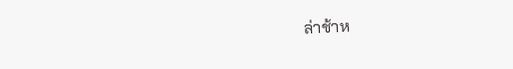ล่าช้าห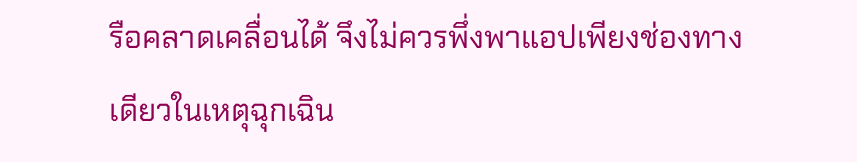รือคลาดเคลื่อนได้ จึงไม่ควรพึ่งพาแอปเพียงช่องทางเดียวในเหตุฉุกเฉิน